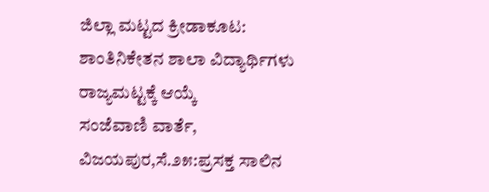ಜಿಲ್ಲಾ ಮಟ್ಟದ ಕ್ರೀಡಾಕೂಟ: ಶಾಂತಿನಿಕೇತನ ಶಾಲಾ ವಿದ್ಯಾರ್ಥಿಗಳು ರಾಜ್ಯಮಟ್ಟಕ್ಕೆ ಆಯ್ಕೆ
ಸಂಜೆವಾಣಿ ವಾರ್ತೆ,
ವಿಜಯಪುರ,ಸೆ.೨೫:ಪ್ರಸಕ್ತ ಸಾಲಿನ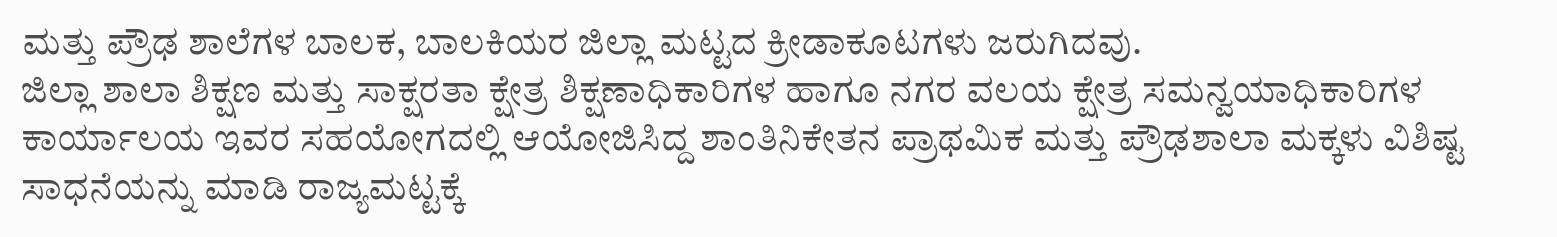ಮತ್ತು ಪ್ರೌಢ ಶಾಲೆಗಳ ಬಾಲಕ, ಬಾಲಕಿಯರ ಜಿಲ್ಲಾ ಮಟ್ಟದ ಕ್ರೀಡಾಕೂಟಗಳು ಜರುಗಿದವು.
ಜಿಲ್ಲಾ ಶಾಲಾ ಶಿಕ್ಷಣ ಮತ್ತು ಸಾಕ್ಷರತಾ ಕ್ಷೇತ್ರ ಶಿಕ್ಷಣಾಧಿಕಾರಿಗಳ ಹಾಗೂ ನಗರ ವಲಯ ಕ್ಷೇತ್ರ ಸಮನ್ವಯಾಧಿಕಾರಿಗಳ ಕಾರ್ಯಾಲಯ ಇವರ ಸಹಯೋಗದಲ್ಲಿ ಆಯೋಜಿಸಿದ್ದ ಶಾಂತಿನಿಕೇತನ ಪ್ರಾಥಮಿಕ ಮತ್ತು ಪ್ರೌಢಶಾಲಾ ಮಕ್ಕಳು ವಿಶಿಷ್ಟ ಸಾಧನೆಯನ್ನು ಮಾಡಿ ರಾಜ್ಯಮಟ್ಟಕ್ಕೆ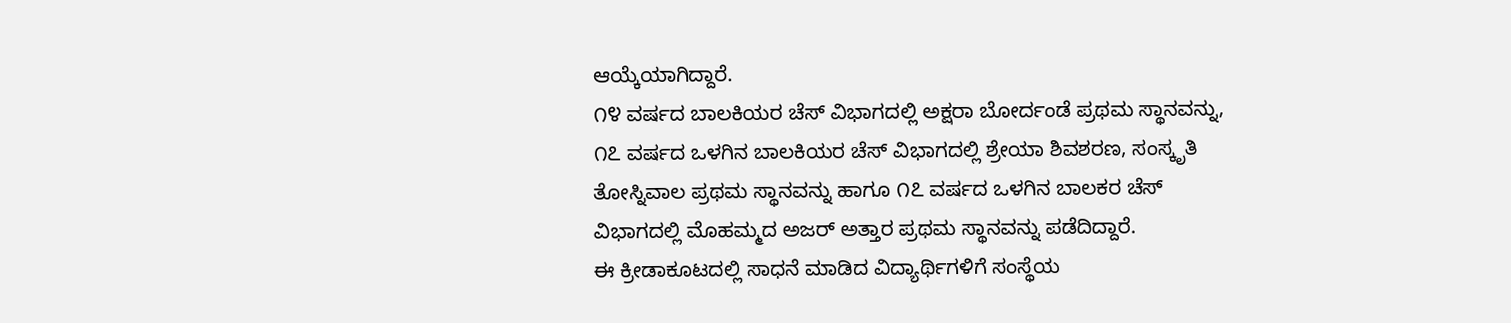ಆಯ್ಕೆಯಾಗಿದ್ದಾರೆ.
೧೪ ವರ್ಷದ ಬಾಲಕಿಯರ ಚೆಸ್ ವಿಭಾಗದಲ್ಲಿ ಅಕ್ಷರಾ ಬೋರ್ದಂಡೆ ಪ್ರಥಮ ಸ್ಥಾನವನ್ನು, ೧೭ ವರ್ಷದ ಒಳಗಿನ ಬಾಲಕಿಯರ ಚೆಸ್ ವಿಭಾಗದಲ್ಲಿ ಶ್ರೇಯಾ ಶಿವಶರಣ, ಸಂಸ್ಕೃತಿ ತೋಸ್ನಿವಾಲ ಪ್ರಥಮ ಸ್ಥಾನವನ್ನು ಹಾಗೂ ೧೭ ವರ್ಷದ ಒಳಗಿನ ಬಾಲಕರ ಚೆಸ್ ವಿಭಾಗದಲ್ಲಿ ಮೊಹಮ್ಮದ ಅಜರ್ ಅತ್ತಾರ ಪ್ರಥಮ ಸ್ಥಾನವನ್ನು ಪಡೆದಿದ್ದಾರೆ.
ಈ ಕ್ರೀಡಾಕೂಟದಲ್ಲಿ ಸಾಧನೆ ಮಾಡಿದ ವಿದ್ಯಾರ್ಥಿಗಳಿಗೆ ಸಂಸ್ಥೆಯ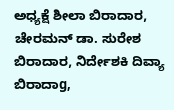ಅಧ್ಯಕ್ಷೆ ಶೀಲಾ ಬಿರಾದಾರ, ಚೇರಮನ್ ಡಾ. ಸುರೇಶ ಬಿರಾದಾರ, ನಿರ್ದೇಶಕಿ ದಿವ್ಯಾ ಬಿರಾದಾg,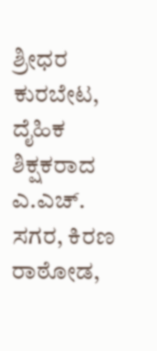ಶ್ರೀಧರ ಕುರಬೇಟ, ದೈಹಿಕ ಶಿಕ್ಷಕರಾದ ಎ.ಎಚ್. ಸಗರ, ಕಿರಣ ರಾಠೋಡ,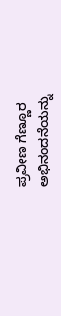ಪ್ರವೀಣ ಗೆಣ್ಣೂರ ಅಭಿನಂದನೆಯನ್ನು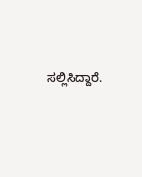ಸಲ್ಲಿಸಿದ್ದಾರೆ.